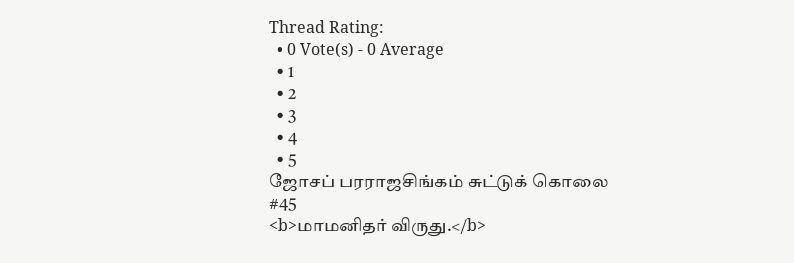Thread Rating:
  • 0 Vote(s) - 0 Average
  • 1
  • 2
  • 3
  • 4
  • 5
ஜோசப் பரராஜசிங்கம் சுட்டுக் கொலை
#45
<b>மாமனிதர் விருது.</b>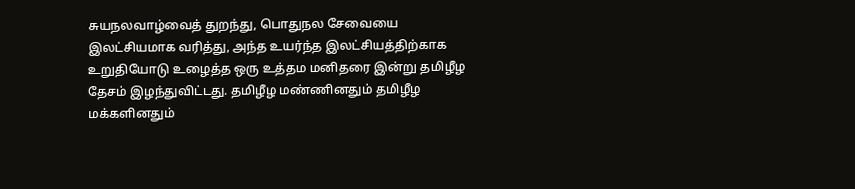சுயநலவாழ்வைத் துறந்து, பொதுநல சேவையை இலட்சியமாக வரித்து, அந்த உயர்ந்த இலட்சியத்திற்காக உறுதியோடு உழைத்த ஒரு உத்தம மனிதரை இன்று தமிழீழ தேசம் இழந்துவிட்டது. தமிழீழ மண்ணினதும் தமிழீழ மக்களினதும்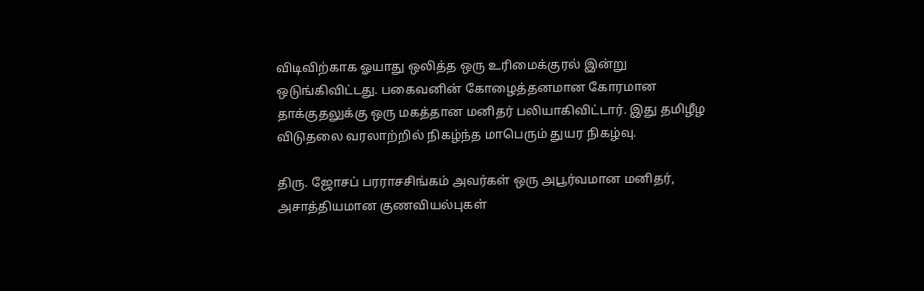விடிவிற்காக ஓயாது ஒலித்த ஒரு உரிமைக்குரல் இன்று ஒடுங்கிவிட்டது. பகைவனின் கோழைத்தனமான கோரமான தாக்குதலுக்கு ஒரு மகத்தான மனிதர் பலியாகிவிட்டார். இது தமிழீழ விடுதலை வரலாற்றில் நிகழ்ந்த மாபெரும் துயர நிகழ்வு.

திரு. ஜோசப் பரராசசிங்கம் அவர்கள் ஒரு அபூர்வமான மனிதர், அசாத்தியமான குணவியல்புகள்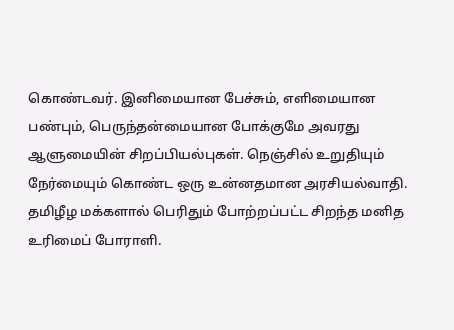கொண்டவர். இனிமையான பேச்சும், எளிமையான பண்பும், பெருந்தன்மையான போக்குமே அவரது ஆளுமையின் சிறப்பியல்புகள். நெஞ்சில் உறுதியும் நேர்மையும் கொண்ட ஒரு உன்னதமான அரசியல்வாதி. தமிழீழ மக்களால் பெரிதும் போற்றப்பட்ட சிறந்த மனித உரிமைப் போராளி.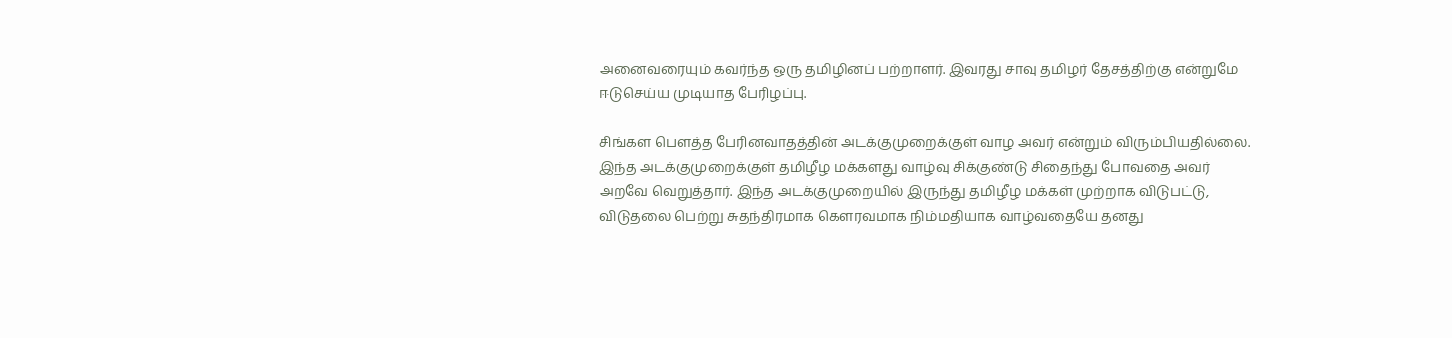அனைவரையும் கவர்ந்த ஒரு தமிழினப் பற்றாளர். இவரது சாவு தமிழர் தேசத்திற்கு என்றுமே ஈடுசெய்ய முடியாத பேரிழப்பு.

சிங்கள பௌத்த பேரினவாதத்தின் அடக்குமுறைக்குள் வாழ அவர் என்றும் விரும்பியதில்லை. இந்த அடக்குமுறைக்குள் தமிழீழ மக்களது வாழ்வு சிக்குண்டு சிதைந்து போவதை அவர் அறவே வெறுத்தார். இந்த அடக்குமுறையில் இருந்து தமிழீழ மக்கள் முற்றாக விடுபட்டு, விடுதலை பெற்று சுதந்திரமாக கௌரவமாக நிம்மதியாக வாழ்வதையே தனது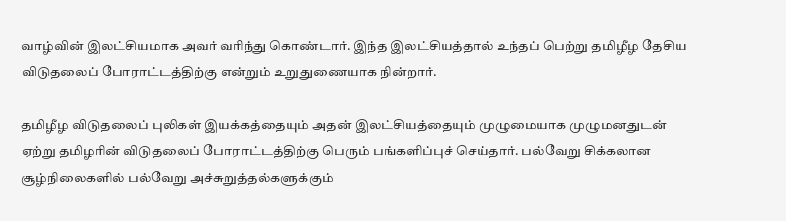வாழ்வின் இலட்சியமாக அவர் வரிந்து கொண்டார். இந்த இலட்சியத்தால் உந்தப் பெற்று தமிழீழ தேசிய விடுதலைப் போராட்டத்திற்கு என்றும் உறுதுணையாக நின்றார்.

தமிழீழ விடுதலைப் புலிகள் இயக்கத்தையும் அதன் இலட்சியத்தையும் முழுமையாக முழுமனதுடன் ஏற்று தமிழரின் விடுதலைப் போராட்டத்திற்கு பெரும் பங்களிப்புச் செய்தார். பல்வேறு சிக்கலான சூழ்நிலைகளில் பல்வேறு அச்சுறுத்தல்களுக்கும்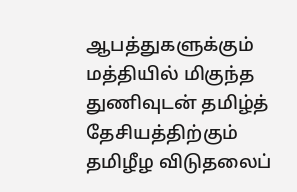ஆபத்துகளுக்கும் மத்தியில் மிகுந்த துணிவுடன் தமிழ்த் தேசியத்திற்கும் தமிழீழ விடுதலைப்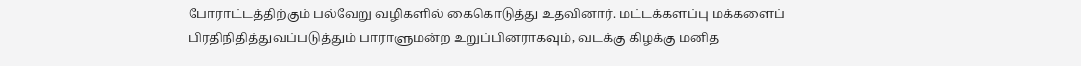போராட்டத்திற்கும் பல்வேறு வழிகளில் கைகொடுத்து உதவினார். மட்டக்களப்பு மக்களைப் பிரதிநிதித்துவப்படுத்தும் பாராளுமன்ற உறுப்பினராகவும், வடக்கு கிழக்கு மனித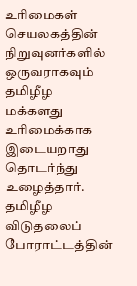உரிமைகள் செயலகத்தின் நிறுவுனர்களில் ஒருவராகவும் தமிழீழ மக்களது உரிமைக்காக இடையறாது தொடர்ந்து உழைத்தார். தமிழீழ விடுதலைப் போராட்டத்தின்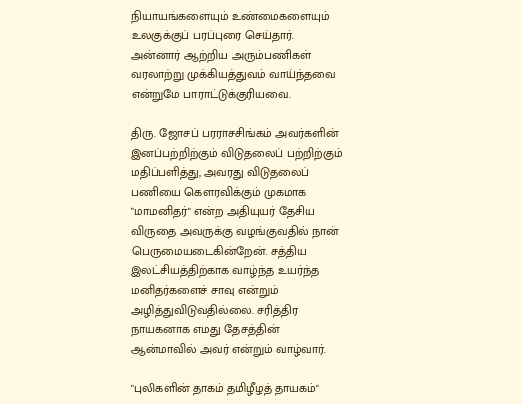நியாயங்களையும் உண்மைகளையும் உலகுக்குப் பரப்புரை செய்தார். அன்னார் ஆற்றிய அரும்பணிகள் வரலாற்று முக்கியத்துவம் வாய்ந்தவை என்றுமே பாராட்டுக்குரியவை.

திரு. ஜோசப் பரராசசிங்கம் அவர்களின் இனப்பற்றிற்கும் விடுதலைப் பற்றிற்கும் மதிப்பளித்து, அவரது விடுதலைப் பணியை கௌரவிக்கும் முகமாக "மாமனிதர்" என்ற அதியுயர் தேசிய விருதை அவருக்கு வழங்குவதில் நான் பெருமையடைகின்றேன். சத்திய இலட்சியத்திற்காக வாழ்ந்த உயர்ந்த மனிதர்களைச் சாவு என்றும் அழித்துவிடுவதில்லை. சரித்திர நாயகனாக எமது தேசத்தின் ஆன்மாவில் அவர் என்றும் வாழ்வார்.

"புலிகளின் தாகம் தமிழீழத் தாயகம்"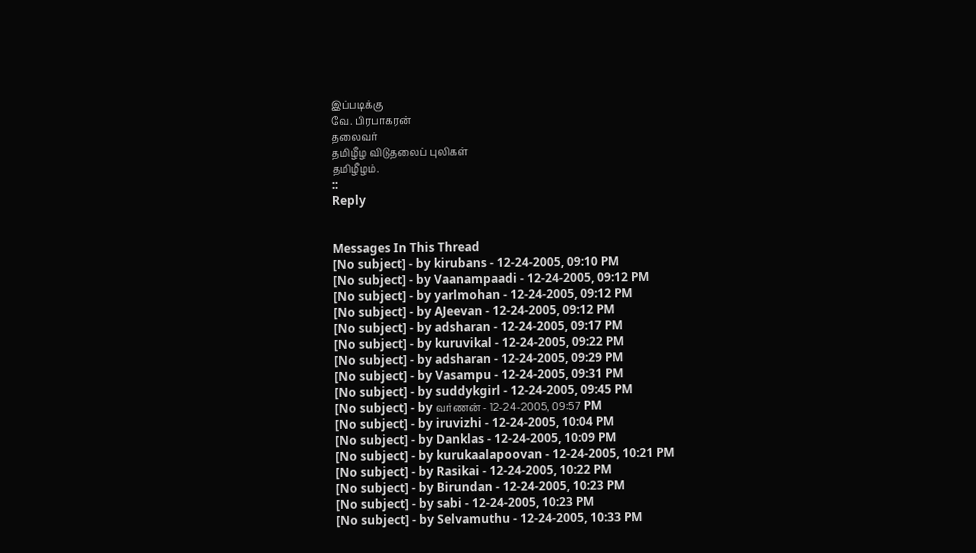இப்படிக்கு
வே. பிரபாகரன்
தலைவர்
தமிழீழ விடுதலைப் புலிகள்
தமிழீழம்.
::
Reply


Messages In This Thread
[No subject] - by kirubans - 12-24-2005, 09:10 PM
[No subject] - by Vaanampaadi - 12-24-2005, 09:12 PM
[No subject] - by yarlmohan - 12-24-2005, 09:12 PM
[No subject] - by AJeevan - 12-24-2005, 09:12 PM
[No subject] - by adsharan - 12-24-2005, 09:17 PM
[No subject] - by kuruvikal - 12-24-2005, 09:22 PM
[No subject] - by adsharan - 12-24-2005, 09:29 PM
[No subject] - by Vasampu - 12-24-2005, 09:31 PM
[No subject] - by suddykgirl - 12-24-2005, 09:45 PM
[No subject] - by வர்ணன் - 12-24-2005, 09:57 PM
[No subject] - by iruvizhi - 12-24-2005, 10:04 PM
[No subject] - by Danklas - 12-24-2005, 10:09 PM
[No subject] - by kurukaalapoovan - 12-24-2005, 10:21 PM
[No subject] - by Rasikai - 12-24-2005, 10:22 PM
[No subject] - by Birundan - 12-24-2005, 10:23 PM
[No subject] - by sabi - 12-24-2005, 10:23 PM
[No subject] - by Selvamuthu - 12-24-2005, 10:33 PM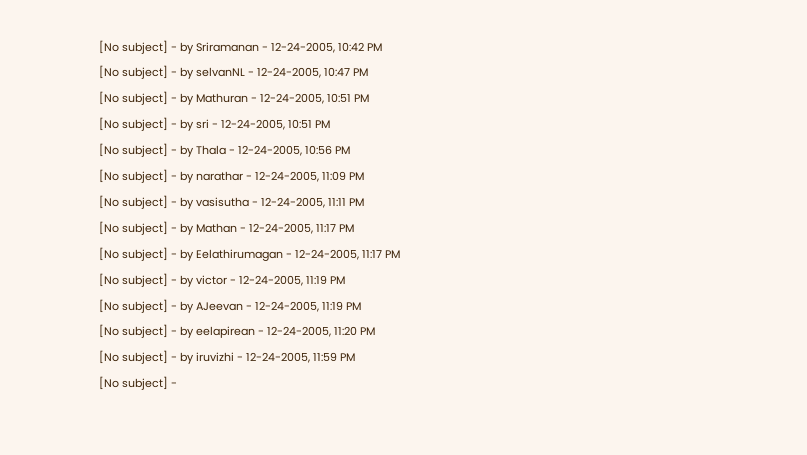[No subject] - by Sriramanan - 12-24-2005, 10:42 PM
[No subject] - by selvanNL - 12-24-2005, 10:47 PM
[No subject] - by Mathuran - 12-24-2005, 10:51 PM
[No subject] - by sri - 12-24-2005, 10:51 PM
[No subject] - by Thala - 12-24-2005, 10:56 PM
[No subject] - by narathar - 12-24-2005, 11:09 PM
[No subject] - by vasisutha - 12-24-2005, 11:11 PM
[No subject] - by Mathan - 12-24-2005, 11:17 PM
[No subject] - by Eelathirumagan - 12-24-2005, 11:17 PM
[No subject] - by victor - 12-24-2005, 11:19 PM
[No subject] - by AJeevan - 12-24-2005, 11:19 PM
[No subject] - by eelapirean - 12-24-2005, 11:20 PM
[No subject] - by iruvizhi - 12-24-2005, 11:59 PM
[No subject] -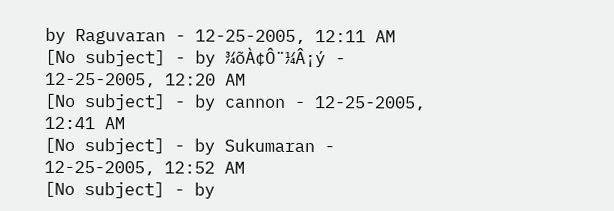by Raguvaran - 12-25-2005, 12:11 AM
[No subject] - by ¾õÀ¢Ô¨¼Â¡ý - 12-25-2005, 12:20 AM
[No subject] - by cannon - 12-25-2005, 12:41 AM
[No subject] - by Sukumaran - 12-25-2005, 12:52 AM
[No subject] - by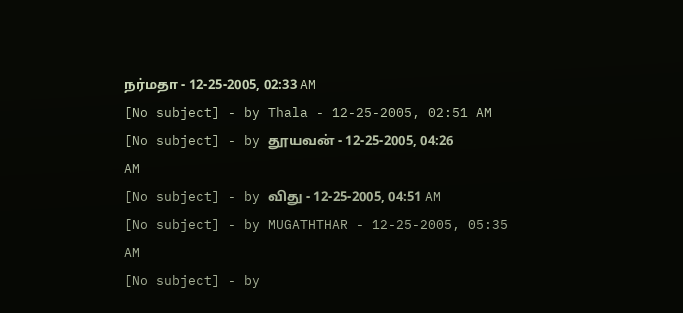நர்மதா - 12-25-2005, 02:33 AM
[No subject] - by Thala - 12-25-2005, 02:51 AM
[No subject] - by தூயவன் - 12-25-2005, 04:26 AM
[No subject] - by விது - 12-25-2005, 04:51 AM
[No subject] - by MUGATHTHAR - 12-25-2005, 05:35 AM
[No subject] - by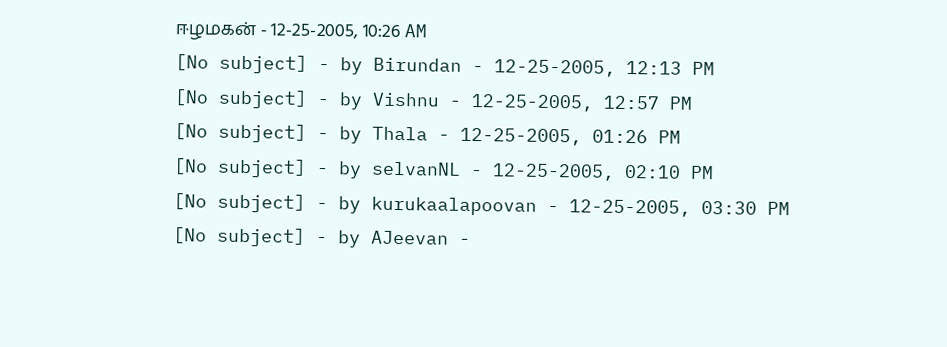ஈழமகன் - 12-25-2005, 10:26 AM
[No subject] - by Birundan - 12-25-2005, 12:13 PM
[No subject] - by Vishnu - 12-25-2005, 12:57 PM
[No subject] - by Thala - 12-25-2005, 01:26 PM
[No subject] - by selvanNL - 12-25-2005, 02:10 PM
[No subject] - by kurukaalapoovan - 12-25-2005, 03:30 PM
[No subject] - by AJeevan -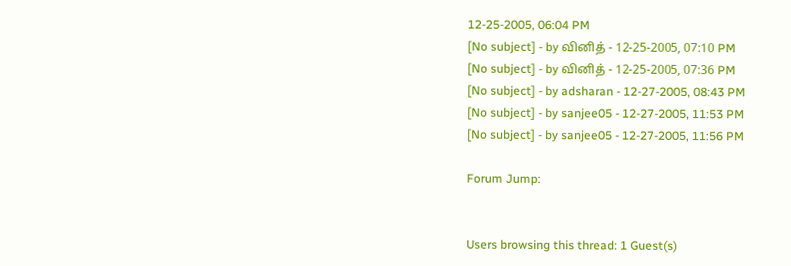12-25-2005, 06:04 PM
[No subject] - by வினித் - 12-25-2005, 07:10 PM
[No subject] - by வினித் - 12-25-2005, 07:36 PM
[No subject] - by adsharan - 12-27-2005, 08:43 PM
[No subject] - by sanjee05 - 12-27-2005, 11:53 PM
[No subject] - by sanjee05 - 12-27-2005, 11:56 PM

Forum Jump:


Users browsing this thread: 1 Guest(s)